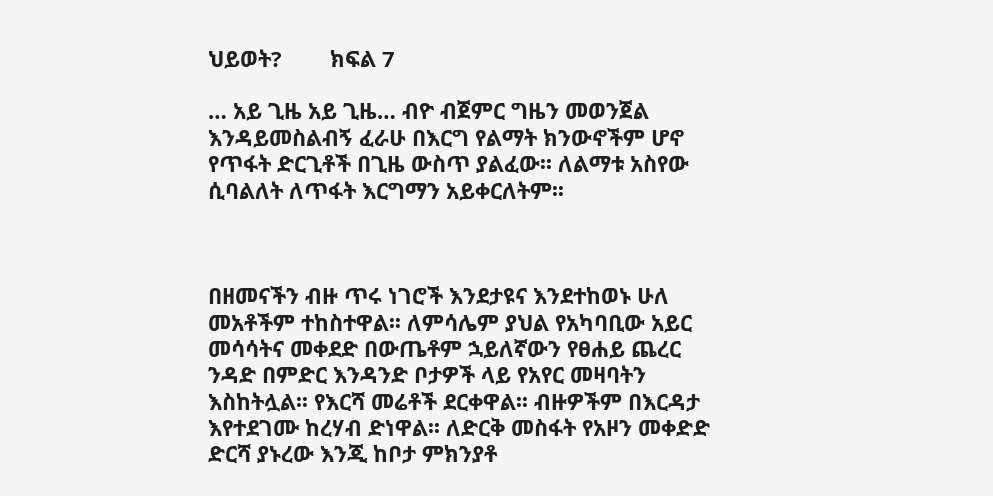ህይወት?        ክፍል 7

… አይ ጊዜ አይ ጊዜ… ብዮ ብጀምር ግዜን መወንጀል እንዳይመስልብኝ ፈራሁ በእርግ የልማት ክንውኖችም ሆኖ የጥፋት ድርጊቶች በጊዜ ውስጥ ያልፈው፡፡ ለልማቱ አስየው ሲባልለት ለጥፋት እርግማን አይቀርለትም፡፡



በዘመናችን ብዙ ጥሩ ነገሮች እንደታዩና እንደተከወኑ ሁለ መአቶችም ተከስተዋል፡፡ ለምሳሌም ያህል የአካባቢው አይር መሳሳትና መቀደድ በውጤቶም ኋይለኛውን የፀሐይ ጨረር ንዳድ በምድር እንዳንድ ቦታዎች ላይ የአየር መዛባትን እስከትሏል፡፡ የእርሻ መሬቶች ደርቀዋል፡፡ ብዙዎችም በእርዳታ እየተደገሙ ከረሃብ ድነዋል፡፡ ለድርቅ መስፋት የአዞን መቀድድ ድርሻ ያኑረው እንጂ ከቦታ ምክንያቶ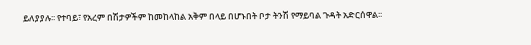ይለያያሉ፡፡ የተባይ፣ የአረም በሽታዎችም ከመከላከል አቅም በላይ በሆኑበት ቦታ ትንሽ የማይባል ጉዳት አድርሰዋል፡፡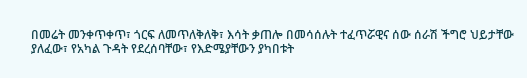በመሬት መንቀጥቀጥ፣ ጎርፍ ለመጥለቅለቅ፣ እሳት ቃጠሎ በመሳሰሉት ተፈጥሯዊና ሰው ሰራሽ ችግሮ ህይታቸው ያለፈው፣ የአካል ጉዳት የደረሰባቸው፣ የእድሜያቸውን ያካበቱት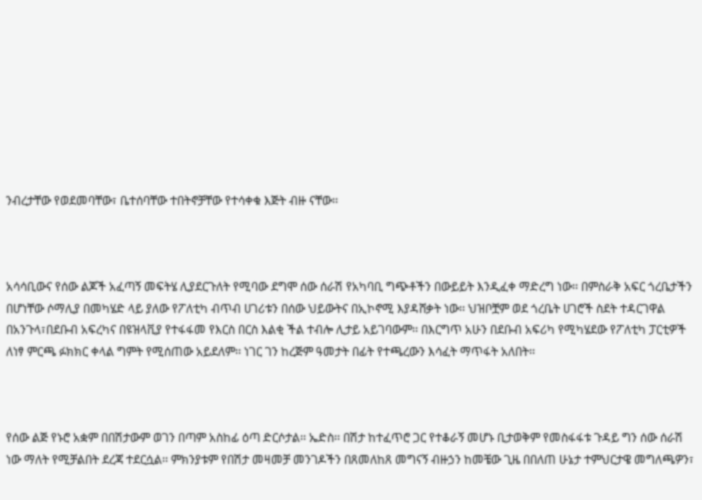ንብረታቸው የወደመባቸው፣ ቤተሰባቸው ተበትኖቻቸው የተሳቀቁ እጅት ብዙ ናቸው፡፡



አሳሳቢውና የሰው ልጆች አፈጣኝ መፍትሄ ሊያደርጉለት የሚባው ደግሞ ሰው ሰራሽ የአካባቢ ግጭቶችን በውይይት እንዲፈቀ ማድረግ ነው፡፡ በምስራቅ አፍር ጎረቤታችን በሆነቸው ሶማሊያ በመካሄድ ላይ ያለው የፖለቲካ ብጥብ ሀገሪቱን በሰው ህይውትና በኢኮኖሚ እያዳሸቃት ነው፡፡ ህዝቦቿም ወደ ጎረቤት ሀገሮች ስደት ተዳርገዋል በአንጉላ፣በደቡብ አፍረካና በዩዝላቪያ የተፋፋመ የእርስ በርስ እልቂ ችል ተብሎ ሊታይ አይገባውም፡፡ በእርግጥ አሁን በደቡብ አፍሪካ የሚካሄደው የፖለቲካ ፓርቲዎች ለነፃ ምርጫ ፉክክር ቀላል ግምት የሚሰጠው አይደለም፡፡ ነገር ገን ከረጅም ዓመታት በፊት የተጫረውን እሳፈት ማጥፋት አለበት፡፡



የሰው ልጅ የኑሮ አቋም በበሽታውም ወገን በጣም አስከፊ ዕጣ ድርሶታል፡፡ ኤድስ፡፡ በሽታ ከተፈጥሮ ጋር የተቆራኝ መሆኑ ቢታወቅም የመስፋፋቱ ጉዳይ ግን ሰው ሰራሽ ነው ማለት የሚቻልበት ደረጃ ተደርሷል፡፡ ምክንያቱም የበሽታ መዛመቻ መንገዶችን በጸመለከጸ መግናኝ ብዙኃን ከመቼው ጊዜ በበለጠ ሁኔታ ተምህርታዌ መግለጫዎን፣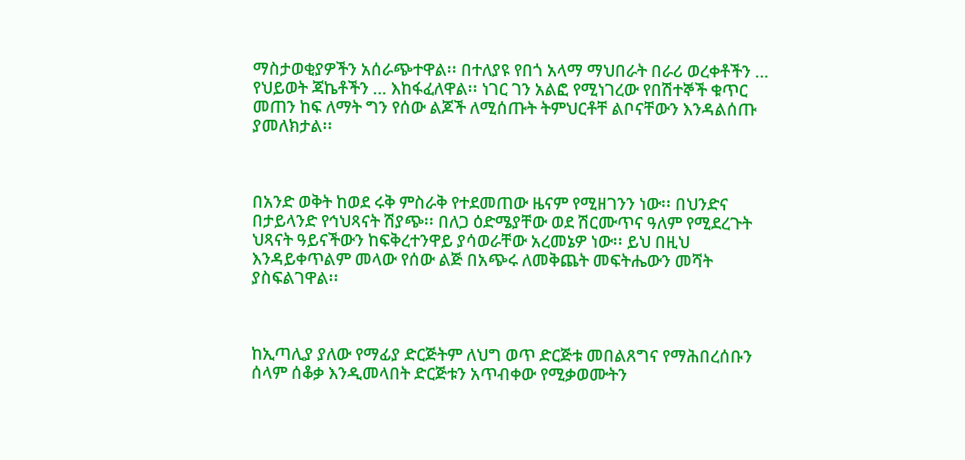ማስታወቂያዎችን አሰራጭተዋል፡፡ በተለያዩ የበጎ አላማ ማህበራት በራሪ ወረቀቶችን … የህይወት ጃኬቶችን … እከፋፈለዋል፡፡ ነገር ገን አልፎ የሚነገረው የበሽተኞች ቁጥር መጠን ከፍ ለማት ግን የሰው ልጆች ለሚሰጡት ትምህርቶቸ ልቦናቸውን እንዳልሰጡ ያመለክታል፡፡



በአንድ ወቅት ከወደ ሩቅ ምስራቅ የተደመጠው ዜናም የሚዘገንን ነው፡፡ በህንድና በታይላንድ የኅህጻናት ሽያጭ፡፡ በለጋ ዕድሜያቸው ወደ ሽርሙጥና ዓለም የሚደረጉት ህጻናት ዓይናችውን ከፍቅረተንዋይ ያሳወራቸው አረመኔዎ ነው፡፡ ይህ በዚህ እንዳይቀጥልም መላው የሰው ልጅ በአጭሩ ለመቅጨት መፍትሔውን መሻት ያስፍልገዋል፡፡



ከኢጣሊያ ያለው የማፊያ ድርጅትም ለህግ ወጥ ድርጅቱ መበልጸግና የማሕበረሰቡን ሰላም ሰቆቃ እንዲመላበት ድርጅቱን አጥብቀው የሚቃወሙትን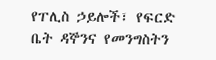የፐሊስ ኃይሎች፣ የፍርድ ቤት ዳኞንና የመንግስትን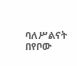ባለሥልናት በየቦው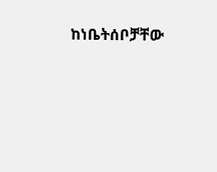ከነቤትሰቦቻቸው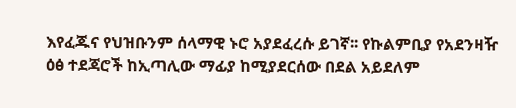እየፈጁና የህዝቡንም ሰላማዊ ኑሮ አያደፈረሱ ይገኛ፡፡ የኩልምቢያ የአደንዛዥ ዕፅ ተደጃሮች ከኢጣሊው ማፊያ ከሚያደርሰው በደል አይደለም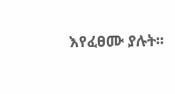እየፈፀሙ ያሉት፡፡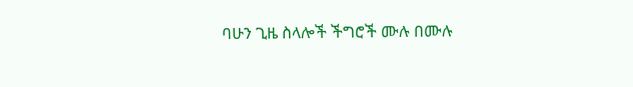ባሁን ጊዜ ስላሎች ችግሮች ሙሉ በሙሉ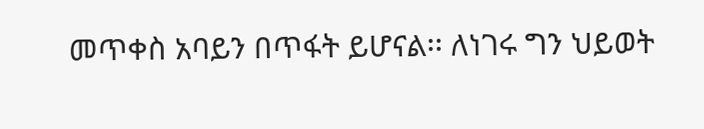መጥቀስ አባይን በጥፋት ይሆናል፡፡ ለነገሩ ግን ህይወት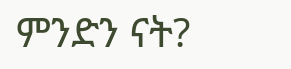ምንድን ናት?